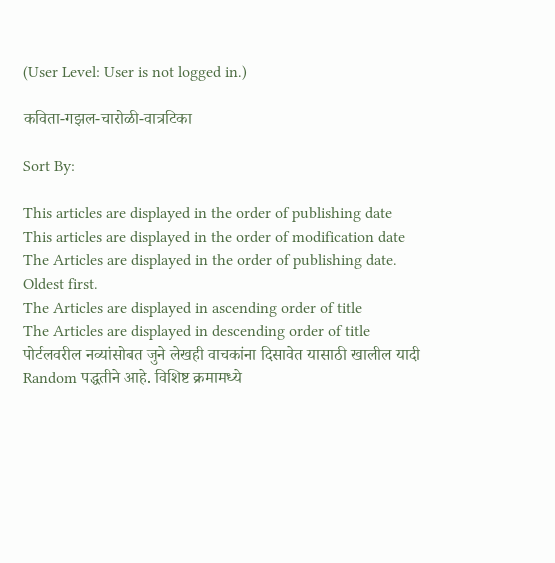(User Level: User is not logged in.)

कविता-गझल-चारोळी-वात्रटिका

Sort By:

This articles are displayed in the order of publishing date
This articles are displayed in the order of modification date
The Articles are displayed in the order of publishing date. Oldest first.
The Articles are displayed in ascending order of title
The Articles are displayed in descending order of title
पोर्टलवरील नव्यांसोबत जुने लेखही वाचकांना दिसावेत यासाठी खालील यादी Random पद्धतीने आहे. विशिष्ट क्रमामध्ये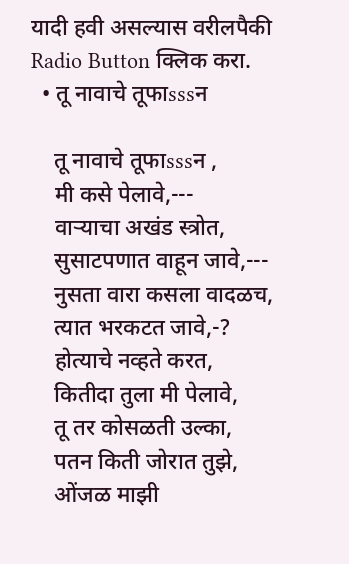यादी हवी असल्यास वरीलपैकी Radio Button क्लिक करा.
  • तू नावाचे तूफाsssन

    तू नावाचे तूफाsssन ,
    मी कसे पेलावे,---
    वाऱ्याचा अखंड स्त्रोत,
    सुसाटपणात वाहून जावे,---
    नुसता वारा कसला वादळच,
    त्यात भरकटत जावे,-?
    होत्याचे नव्हते करत,
    कितीदा तुला मी पेलावे,
    तू तर कोसळती उल्का,
    पतन किती जोरात तुझे,
    ओंजळ माझी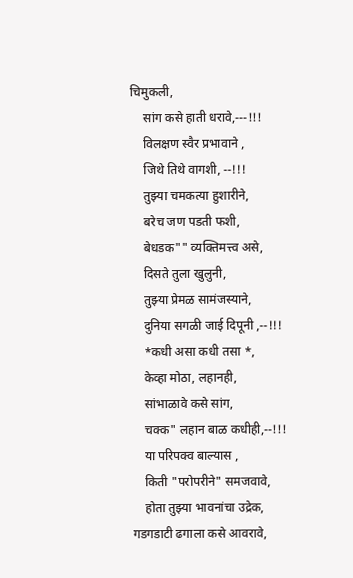चिमुकली,
    सांग कसे हाती धरावे,---!!!
    विलक्षण स्वैर प्रभावाने ,
    जिथे तिथे वागशी, --!!!
    तुझ्या चमकत्या हुशारीने,
    बरेच जण पडती फशी,
    बेधडक"" व्यक्तिमत्त्व असे,
    दिसते तुला खुलुनी,
    तुझ्या प्रेमळ सामंजस्याने,
    दुनिया सगळी जाई दिपूनी ,--!!!
    *कधी असा कधी तसा *,
    केव्हा मोठा, लहानही,
    सांभाळावे कसे सांग,
    चक्क" लहान बाळ कधीही,--!!!
    या परिपक्व बाल्यास ,
    किती "परोपरीने" समजवावे,
    होता तुझ्या भावनांचा उद्रेक, गडगडाटी ढगाला कसे आवरावे,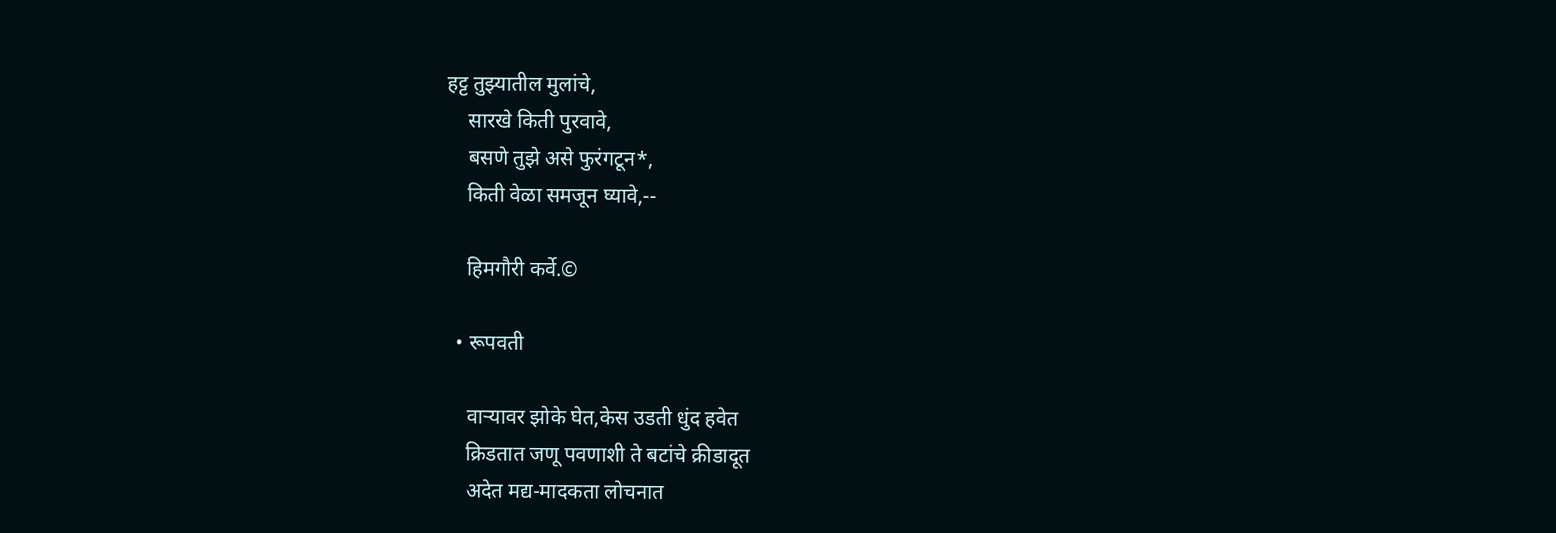हट्ट तुझ्यातील मुलांचे,
    सारखे किती पुरवावे,
    बसणे तुझे असे फुरंगटून*,
    किती वेळा समजून घ्यावे,--

    हिमगौरी कर्वे.©

  • रूपवती

    वाऱ्यावर झोके घेत,केस उडती धुंद हवेत
    क्रिडतात जणू पवणाशी ते बटांचे क्रीडादूत
    अदेत मद्य-मादकता लोचनात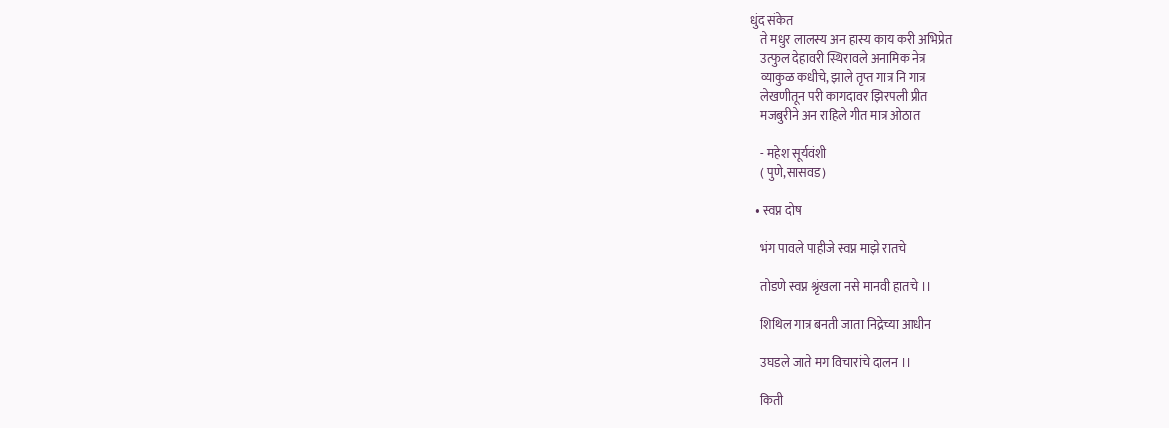धुंद संकेत
    ते मधुर लालस्य अन हास्य काय करी अभिप्रेत
    उत्फुल देहावरी स्थिरावले अनामिक नेत्र
    व्याकुळ कधीचे, झाले तृप्त गात्र नि गात्र
    लेखणीतून परी कागदावर झिरपली प्रीत
    मजबुरीने अन राहिले गीत मात्र ओठात

    - महेश सूर्यवंशी
    ( पुणे,सासवड)

  • स्वप्न दोष

    भंग पावले पाहीजे स्वप्न माझे रातचे

    तोडणे स्वप्न श्रृंखला नसे मानवी हातचे ।।

    शिथिल गात्र बनती जाता निद्रेच्या आधीन

    उघडले जाते मग विचारांचे दालन ।।

    किती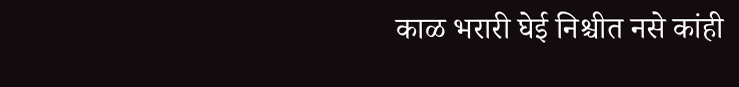काळ भरारी घेई निश्चीत नसे कांही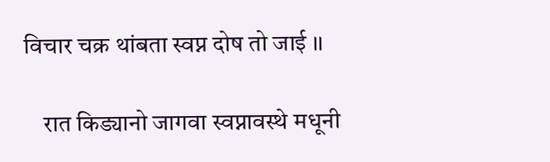विचार चक्र थांबता स्वप्न दोष तो जाई ।।

    रात किड्यानो जागवा स्वप्नावस्थे मधूनी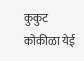कुकुट कोकीळा येई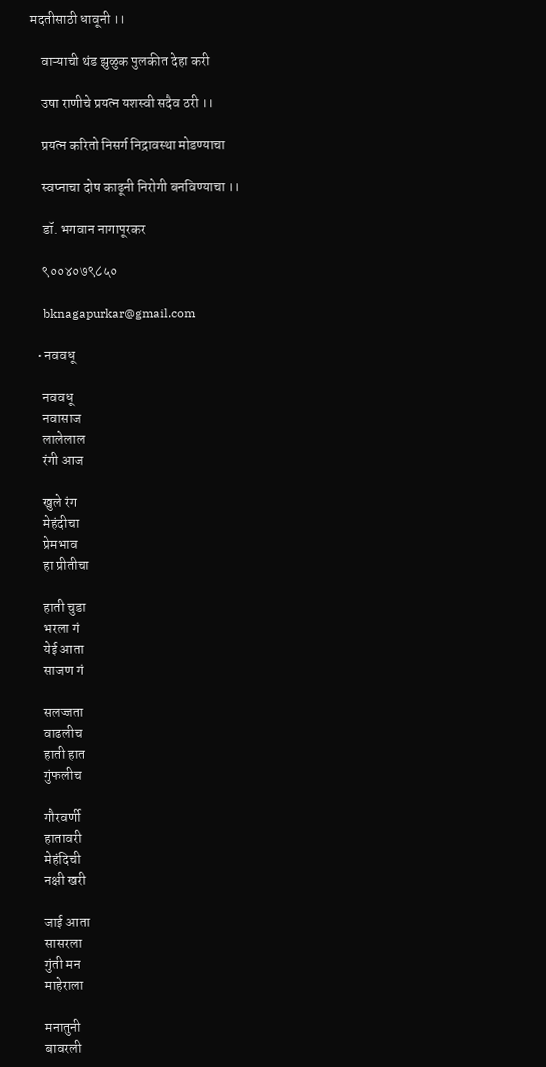मदतीसाठी धावूनी ।।

    वाऱ्याची थंड झुळुक पुलकीत देहा करी

    उषा राणीचे प्रयत्न यशस्वी सदैव ठरी ।।

    प्रयत्न करितो निसर्ग निद्रावस्था मोडण्याचा

    स्वप्नाचा दोष काढूनी निरोगी बनविण्याचा ।।

    डॉ. भगवान नागापूरकर

    ९००४०७९८५०

    bknagapurkar@gmail.com

  • नववधू

    नववधू
    नवासाज
    लालेलाल
    रंगी आज

    खुले रंग
    मेहंदीचा
    प्रेमभाव
    हा प्रीतीचा

    हाती चुडा
    भरला गं
    येई आता
    साजण गं

    सलज्जता
    वाढलीच
    हाती हात
    गुंफलीच

    गौरवर्णी
    हातावरी
    मेहंदिची
    नक्षी खरी

    जाई आता
    सासरला
    गुंती मन
    माहेराला

    मनातुनी
    बावरली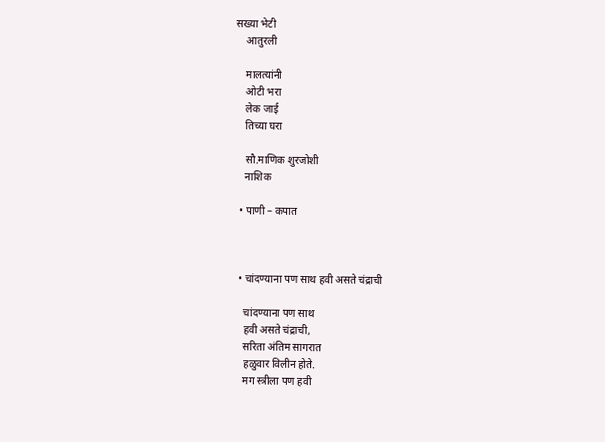सख्या भेटी
    आतुरली

    मालत्यांनी
    ओटी भरा
    लेक जाई
    तिच्या घरा

    सौ.माणिक शुरजोशी
    नाशिक

  • पाणी – कपात



  • चांदण्याना पण साथ हवी असते चंद्राची

    चांदण्याना पण साथ
    हवी असते चंद्राची,
    सरिता अंतिम सागरात
    हळुवार विलीन होते.
    मग स्त्रीला पण हवी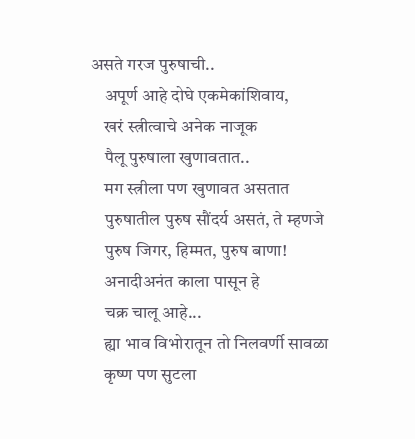असते गरज पुरुषाची..
    अपूर्ण आहे दोघे एकमेकांशिवाय,
    खरं स्त्रीत्वाचे अनेक नाजूक
    पैलू पुरुषाला खुणावतात..
    मग स्त्रीला पण खुणावत असतात
    पुरुषातील पुरुष सौंदर्य असतं, ते म्हणजे
    पुरुष जिगर, हिम्मत, पुरुष बाणा!
    अनादीअनंत काला पासून हे
    चक्र चालू आहे...
    ह्या भाव विभोरातून तो निलवर्णी सावळा
    कृष्ण पण सुटला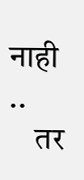नाही ..
    तर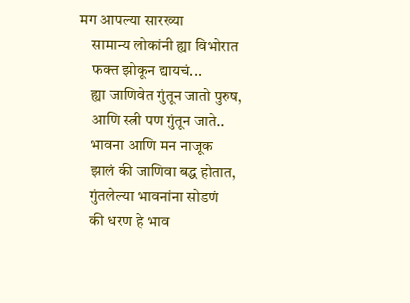मग आपल्या सारख्या
    सामान्य लोकांनी ह्या विभोरात
    फक्त झोकून द्यायचं...
    ह्या जाणिवेत गुंतून जातो पुरुष,
    आणि स्त्री पण गुंतून जाते..
    भावना आणि मन नाजूक
    झालं की जाणिवा बद्ध होतात,
    गुंतलेल्या भावनांना सोडणं
    की धरण हे भाव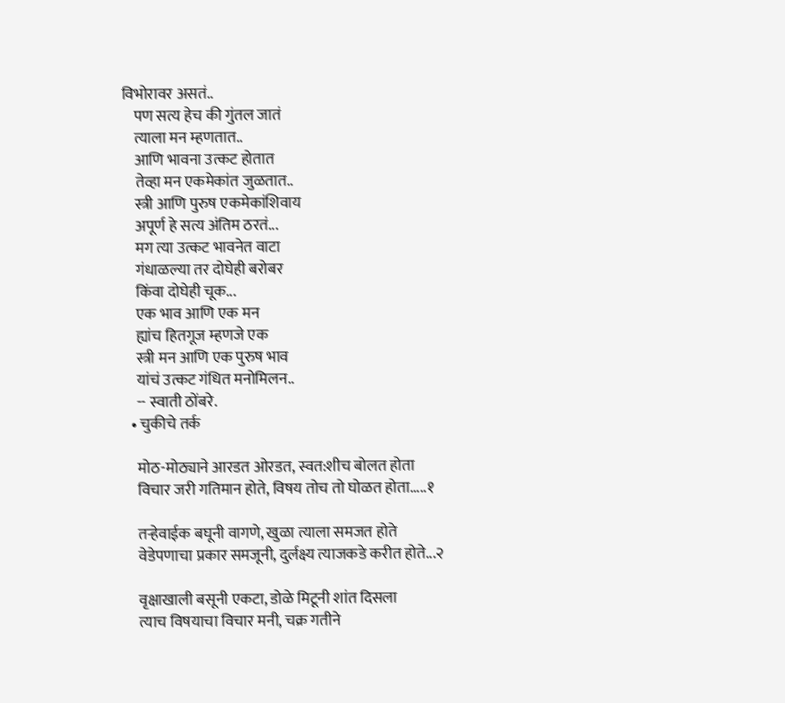विभोरावर असतं..
    पण सत्य हेच की गुंतल जातं
    त्याला मन म्हणतात..
    आणि भावना उत्कट होतात
    तेव्हा मन एकमेकांत जुळतात..
    स्त्री आणि पुरुष एकमेकांशिवाय
    अपूर्ण हे सत्य अंतिम ठरतं...
    मग त्या उत्कट भावनेत वाटा
    गंधाळल्या तर दोघेही बरोबर
    किंवा दोघेही चूक...
    एक भाव आणि एक मन
    ह्यांच हितगूज म्हणजे एक
    स्त्री मन आणि एक पुरुष भाव
    यांचं उत्कट गंधित मनोमिलन..
    -- स्वाती ठोंबरे.
  • चुकीचे तर्क

    मोठ-मोठ्याने आरडत ओरडत, स्वत:शीच बोलत होता
    विचार जरी गतिमान होते, विषय तोच तो घोळत होता.....१

    तऱ्हेवाईक बघूनी वागणे, खुळा त्याला समजत होते
    वेडेपणाचा प्रकार समजूनी, दुर्लक्ष्य त्याजकडे करीत होते...२

    वृक्षाखाली बसूनी एकटा, डोळे मिटूनी शांत दिसला
    त्याच विषयाचा विचार मनी, चक्र गतीने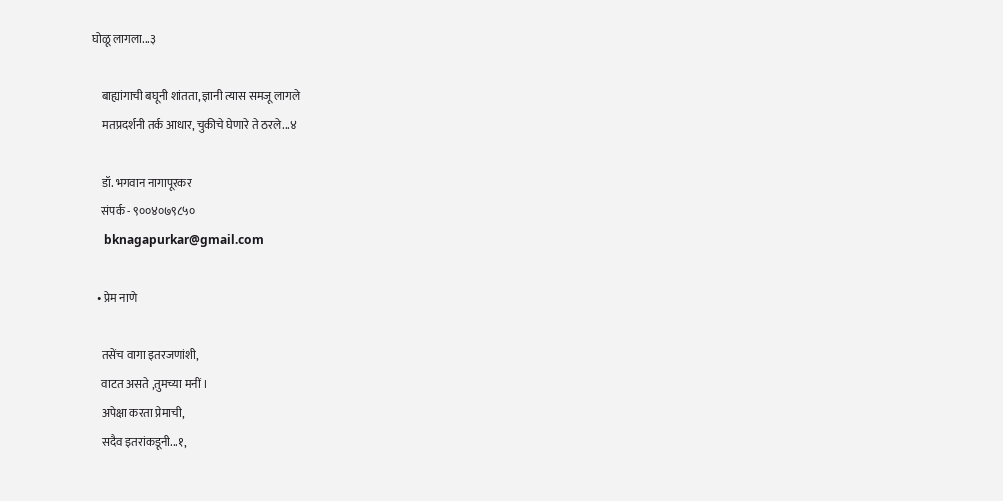घोळू लागला...३

    बाह्यांगाची बघूनी शांतता, ज्ञानी त्यास समजू लागले
    मतप्रदर्शनी तर्क आधार, चुकीचे घेणारे ते ठरले...४

    डॉ. भगवान नागापूरकर
    संपर्क - ९००४०७९८५०
    bknagapurkar@gmail.com

  • प्रेम नाणे

    तसेंच वागा इतरजणांशी,
    वाटत असते ,तुमच्या मनीं ।
    अपेक्षा करता प्रेमाची,
    सदैव इतरांकडूनी...१,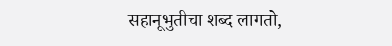सहानूभुतीचा शब्द लागतो,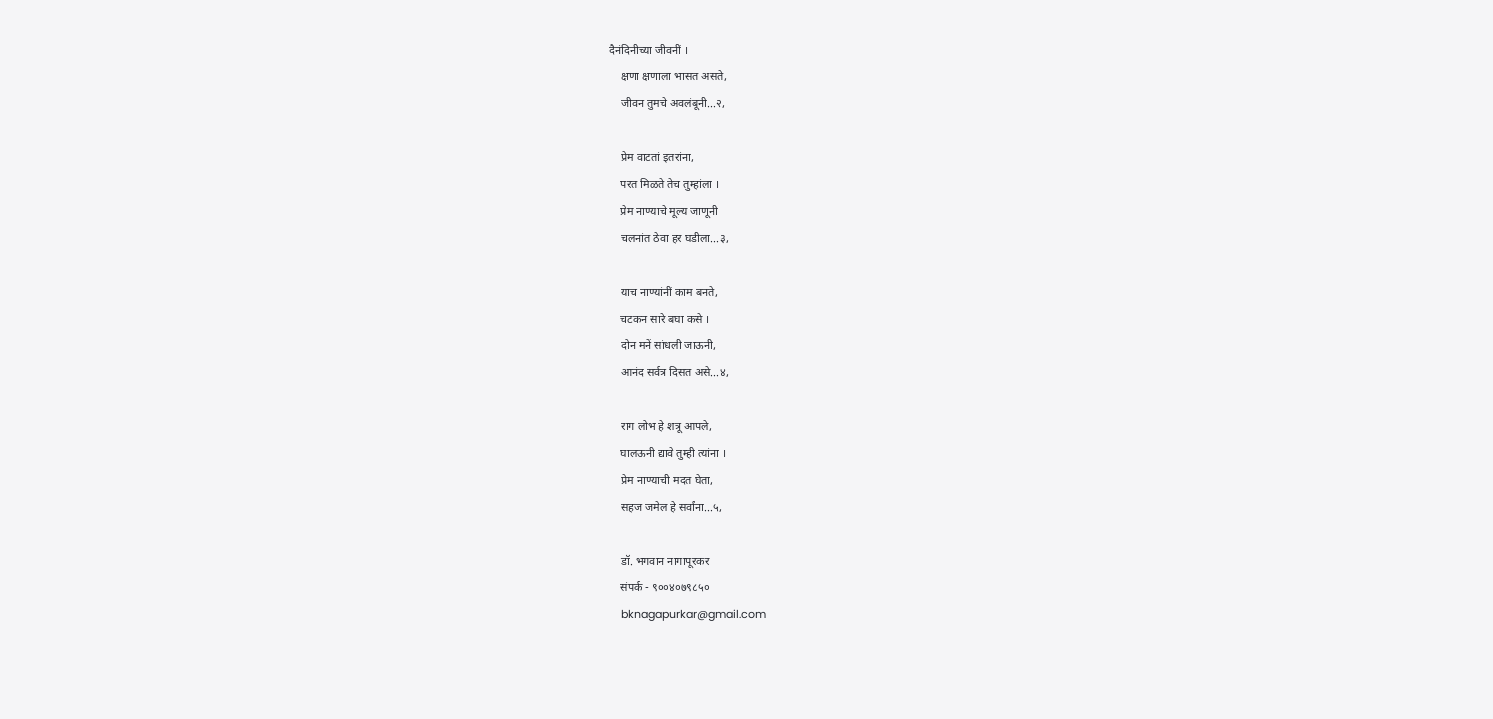दैनंदिनीच्या जीवनीं ।
    क्षणा क्षणाला भासत असते,
    जीवन तुमचे अवलंबूनी...२,

    प्रेम वाटतां इतरांना,
    परत मिळते तेच तुम्हांला ।
    प्रेम नाण्याचे मूल्य जाणूनी
    चलनांत ठेवा हर घडीला...३,

    याच नाण्यांनीं काम बनते,
    चटकन सारे बघा कसे ।
    दोन मनें सांधली जाऊनी,
    आनंद सर्वत्र दिसत असे...४,

    राग लोभ हे शत्रू आपले,
    घालऊनी द्यावे तुम्ही त्यांना ।
    प्रेम नाण्याची मदत घेता,
    सहज जमेल हे सर्वांना...५,

    डॉ. भगवान नागापूरकर
    संपर्क - ९००४०७९८५०
    bknagapurkar@gmail.com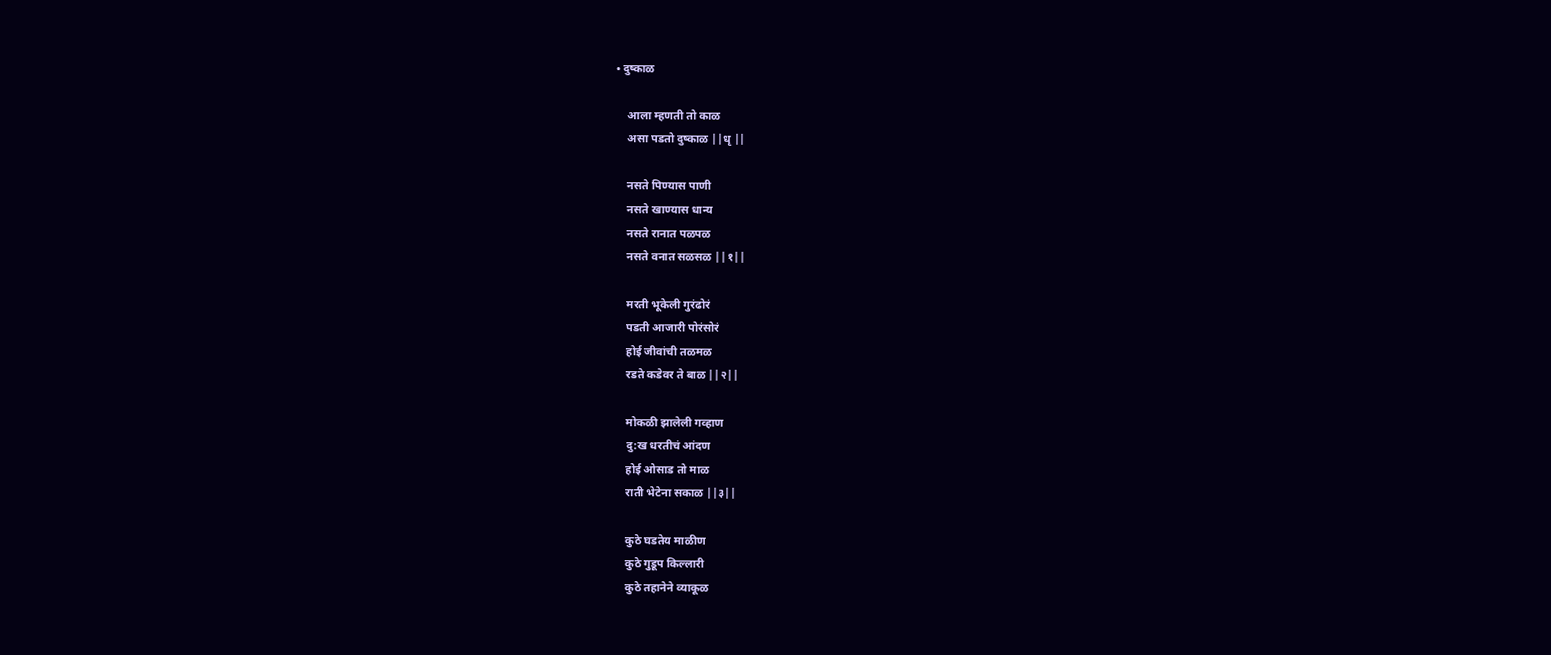• दुष्काळ

    आला म्हणती तो काळ
    असा पडतो दुष्काळ ||धृ ||

    नसते पिण्यास पाणी
    नसते खाण्यास धान्य
    नसते रानात पळपळ
    नसते वनात सळसळ ||१||

    मरती भूकेली गुरंढोरं
    पडती आजारी पोरंसोरं
    होई जीवांची तळमळ
    रडते कडेवर ते बाळ ||२||

    मोकळी झालेली गव्हाण
    दु:ख धरतीचं आंदण
    होई ओसाड तो माळ
    राती भेटेना सकाळ ||३||

    कुठे घडतेय माळीण
    कुठे गुडूप किल्लारी
    कुठे तहानेने व्याकूळ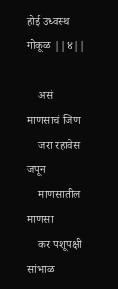होई उध्वस्थ गोकूळ ||४||

    असं माणसाचं जिण
    जरा रहावेस जपून
    माणसातील माणसा
    कर पशूपक्षी सांभाळ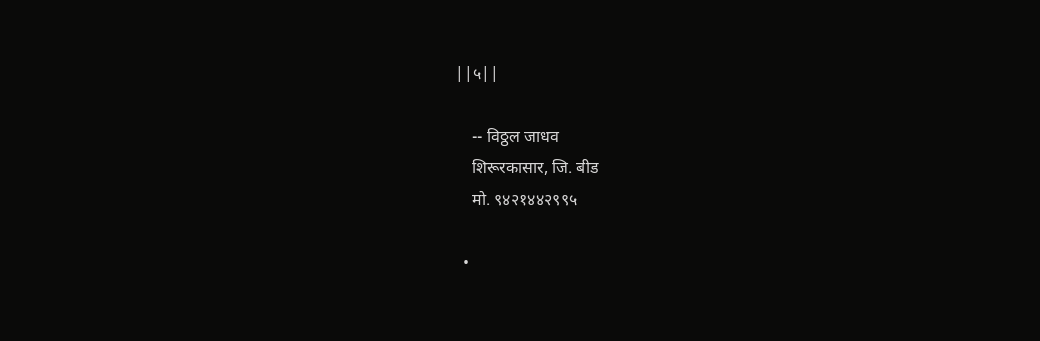||५||

    -- विठ्ठल जाधव
    शिरूरकासार, जि. बीड
    मो. ९४२१४४२९९५

  •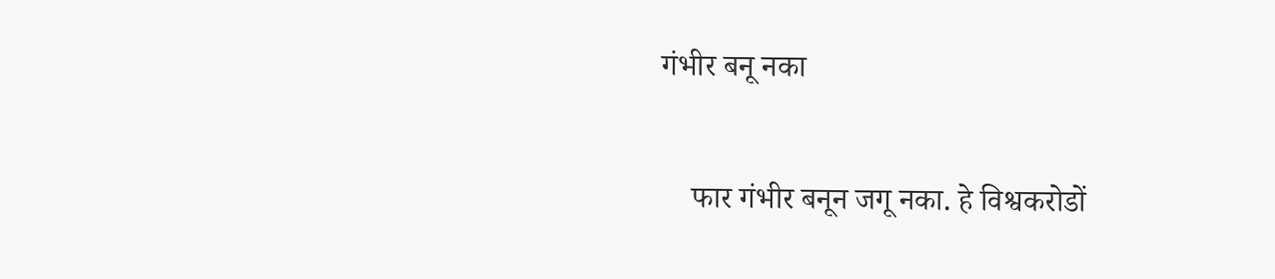गंभीर बनू नका

    फार गंभीर बनून जगू नका. हे विश्वकरोडों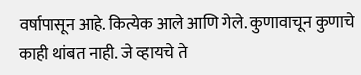वर्षापासून आहे. कित्येक आले आणि गेले. कुणावाचून कुणाचे काही थांबत नाही. जे व्हायचे ते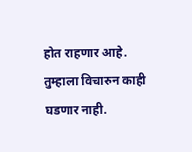होत राहणार आहे. तुम्हाला विचारुन काही घडणार नाही.